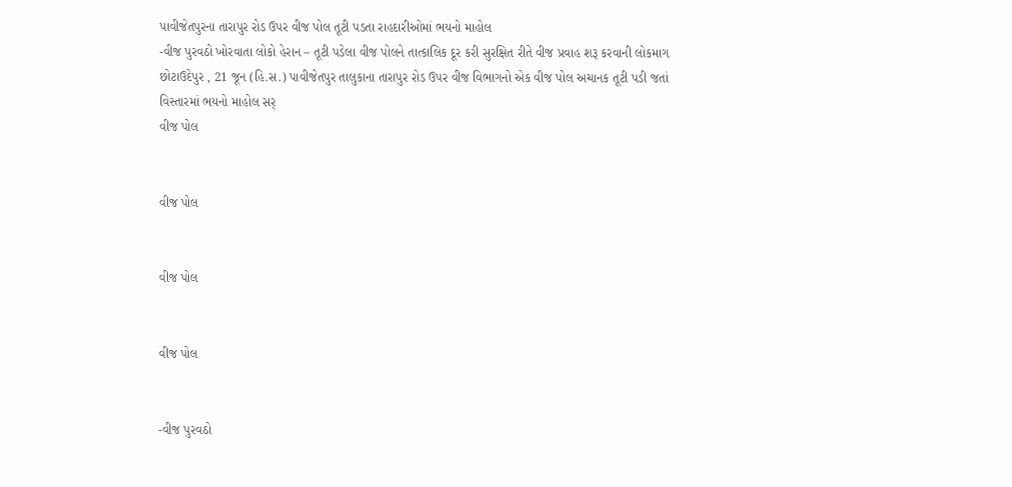પાવીજેતપુરના તારાપુર રોડ ઉપર વીજ પોલ તૂટી પડતા રાહદારીઓમાં ભયનો માહોલ
-વીજ પુરવઠો ખોરવાતા લોકો હેરાન – તૂટી પડેલા વીજ પોલને તાત્કાલિક દૂર કરી સુરક્ષિત રીતે વીજ પ્રવાહ શરૂ કરવાની લોકમાગ છોટાઉદેપુર , 21 જૂન (હિ.સ.) પાવીજેતપુર તાલુકાના તારાપુર રોડ ઉપર વીજ વિભાગનો એક વીજ પોલ અચાનક તૂટી પડી જતાં વિસ્તારમાં ભયનો માહોલ સર્
વીજ પોલ


વીજ પોલ


વીજ પોલ


વીજ પોલ


-વીજ પુરવઠો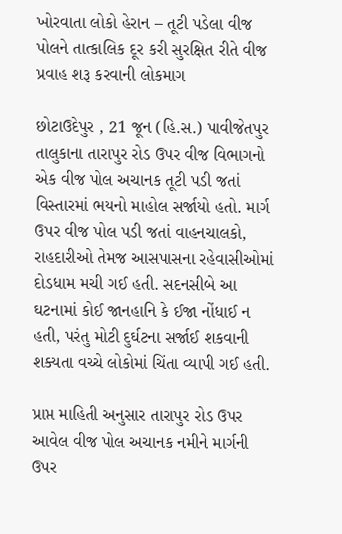ખોરવાતા લોકો હેરાન – તૂટી પડેલા વીજ પોલને તાત્કાલિક દૂર કરી સુરક્ષિત રીતે વીજ પ્રવાહ શરૂ કરવાની લોકમાગ

છોટાઉદેપુર , 21 જૂન (હિ.સ.) પાવીજેતપુર તાલુકાના તારાપુર રોડ ઉપર વીજ વિભાગનો એક વીજ પોલ અચાનક તૂટી પડી જતાં વિસ્તારમાં ભયનો માહોલ સર્જાયો હતો. માર્ગ ઉપર વીજ પોલ પડી જતાં વાહનચાલકો, રાહદારીઓ તેમજ આસપાસના રહેવાસીઓમાં દોડધામ મચી ગઈ હતી. સદનસીબે આ ઘટનામાં કોઈ જાનહાનિ કે ઈજા નોંધાઈ ન હતી, પરંતુ મોટી દુર્ઘટના સર્જાઈ શકવાની શક્યતા વચ્ચે લોકોમાં ચિંતા વ્યાપી ગઈ હતી.

પ્રાપ્ત માહિતી અનુસાર તારાપુર રોડ ઉપર આવેલ વીજ પોલ અચાનક નમીને માર્ગની ઉપર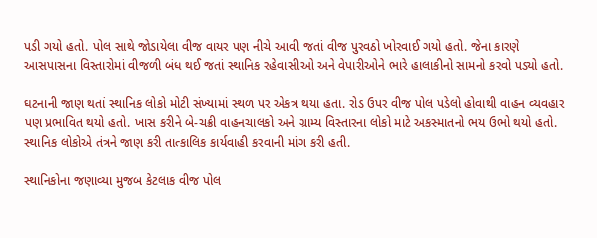પડી ગયો હતો. પોલ સાથે જોડાયેલા વીજ વાયર પણ નીચે આવી જતાં વીજ પુરવઠો ખોરવાઈ ગયો હતો. જેના કારણે આસપાસના વિસ્તારોમાં વીજળી બંધ થઈ જતાં સ્થાનિક રહેવાસીઓ અને વેપારીઓને ભારે હાલાકીનો સામનો કરવો પડ્યો હતો.

ઘટનાની જાણ થતાં સ્થાનિક લોકો મોટી સંખ્યામાં સ્થળ પર એકત્ર થયા હતા. રોડ ઉપર વીજ પોલ પડેલો હોવાથી વાહન વ્યવહાર પણ પ્રભાવિત થયો હતો. ખાસ કરીને બે-ચક્રી વાહનચાલકો અને ગ્રામ્ય વિસ્તારના લોકો માટે અકસ્માતનો ભય ઉભો થયો હતો. સ્થાનિક લોકોએ તંત્રને જાણ કરી તાત્કાલિક કાર્યવાહી કરવાની માંગ કરી હતી.

સ્થાનિકોના જણાવ્યા મુજબ કેટલાક વીજ પોલ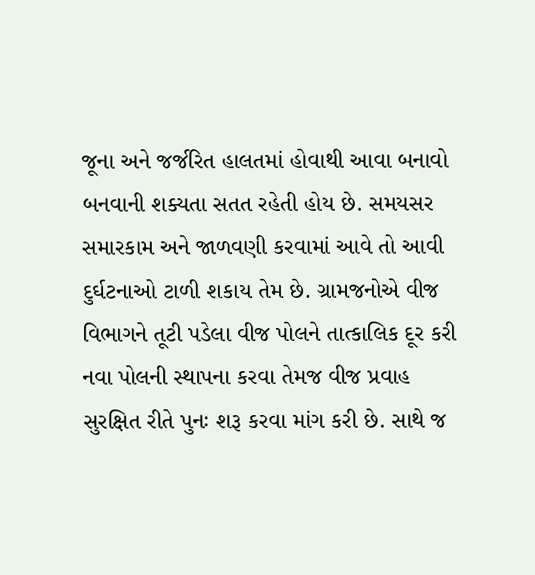જૂના અને જર્જરિત હાલતમાં હોવાથી આવા બનાવો બનવાની શક્યતા સતત રહેતી હોય છે. સમયસર સમારકામ અને જાળવણી કરવામાં આવે તો આવી દુર્ઘટનાઓ ટાળી શકાય તેમ છે. ગ્રામજનોએ વીજ વિભાગને તૂટી પડેલા વીજ પોલને તાત્કાલિક દૂર કરી નવા પોલની સ્થાપના કરવા તેમજ વીજ પ્રવાહ સુરક્ષિત રીતે પુનઃ શરૂ કરવા માંગ કરી છે. સાથે જ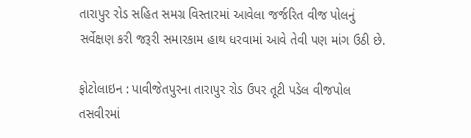તારાપુર રોડ સહિત સમગ્ર વિસ્તારમાં આવેલા જર્જરિત વીજ પોલનું સર્વેક્ષણ કરી જરૂરી સમારકામ હાથ ધરવામાં આવે તેવી પણ માંગ ઉઠી છે.

ફોટોલાઇન : પાવીજેતપુરના તારાપુર રોડ ઉપર તૂટી પડેલ વીજપોલ તસવીરમાં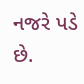નજરે પડે છે.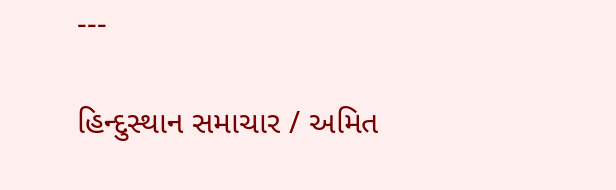---

હિન્દુસ્થાન સમાચાર / અમિત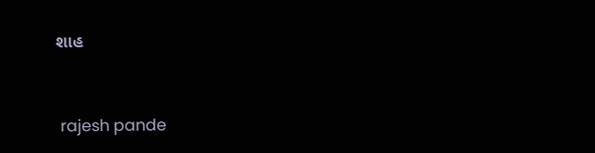શાહ


 rajesh pande